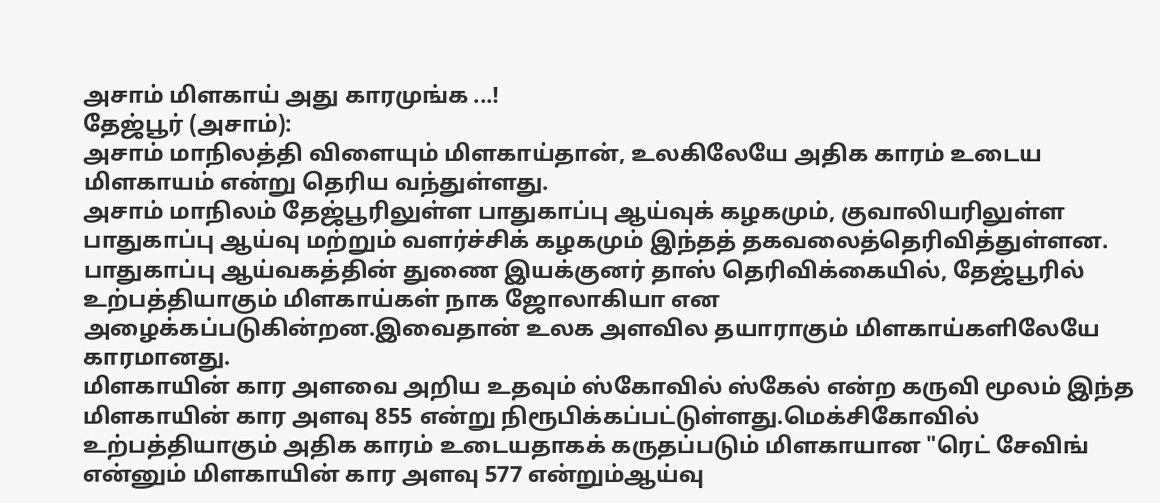அசாம் மிளகாய் அது காரமுங்க ...!
தேஜ்பூர் (அசாம்):
அசாம் மாநிலத்தி விளையும் மிளகாய்தான், உலகிலேயே அதிக காரம் உடைய மிளகாயம் என்று தெரிய வந்துள்ளது.
அசாம் மாநிலம் தேஜ்பூரிலுள்ள பாதுகாப்பு ஆய்வுக் கழகமும், குவாலியரிலுள்ள பாதுகாப்பு ஆய்வு மற்றும் வளர்ச்சிக் கழகமும் இந்தத் தகவலைத்தெரிவித்துள்ளன.
பாதுகாப்பு ஆய்வகத்தின் துணை இயக்குனர் தாஸ் தெரிவிக்கையில், தேஜ்பூரில் உற்பத்தியாகும் மிளகாய்கள் நாக ஜோலாகியா என அழைக்கப்படுகின்றன.இவைதான் உலக அளவில தயாராகும் மிளகாய்களிலேயே காரமானது.
மிளகாயின் கார அளவை அறிய உதவும் ஸ்கோவில் ஸ்கேல் என்ற கருவி மூலம் இந்த மிளகாயின் கார அளவு 855 என்று நிரூபிக்கப்பட்டுள்ளது.மெக்சிகோவில் உற்பத்தியாகும் அதிக காரம் உடையதாகக் கருதப்படும் மிளகாயான "ரெட் சேவிங் என்னும் மிளகாயின் கார அளவு 577 என்றும்ஆய்வு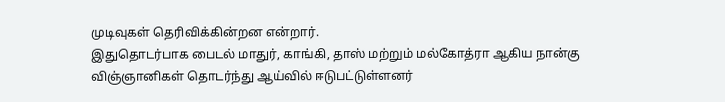முடிவுகள் தெரிவிக்கின்றன என்றார்.
இதுதொடர்பாக பைடல் மாதுர், காங்கி, தாஸ் மற்றும் மல்கோத்ரா ஆகிய நான்கு விஞ்ஞானிகள் தொடர்ந்து ஆய்வில் ஈடுபட்டுள்ளனர்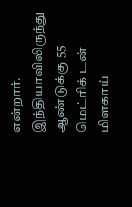என்றார்.
இந்தியாவிலிருந்து ஆண்டுக்கு 55 மெட்ரிக் டன் மிளகாய்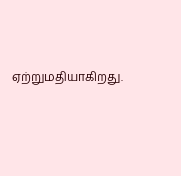ஏற்றுமதியாகிறது.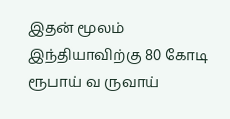இதன் மூலம் இந்தியாவிற்கு 80 கோடி ரூபாய் வ ருவாய்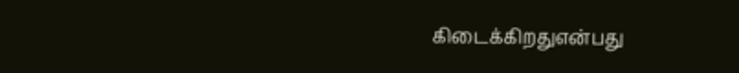கிடைக்கிறதுஎன்பது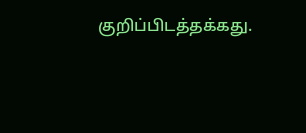குறிப்பிடத்தக்கது.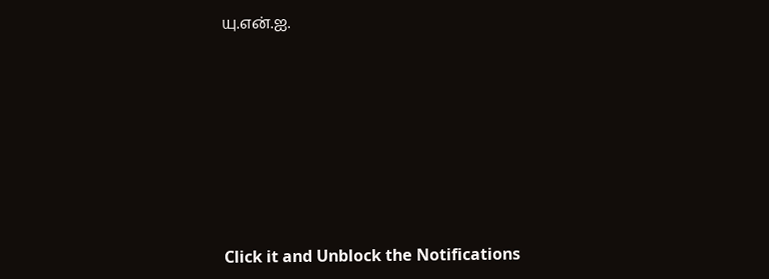யு.என்.ஐ.












Click it and Unblock the Notifications